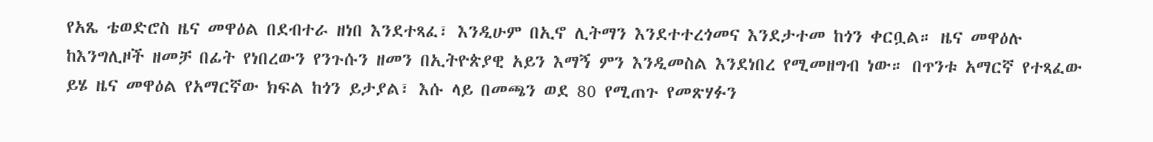የአጼ ቴወድሮስ ዜና መዋዕል በደብተራ ዘነበ እንደተጻፈ፣ እንዲሁም በኢኖ ሊትማን እንደተተረጎመና እንደታተመ ከጎን ቀርቧል። ዜና መዋዕሉ ከእንግሊዞች ዘመቻ በፊት የነበረውን የንጉሱን ዘመን በኢትዮጵያዊ አይን እማኝ ምን እንዲመስል እንደነበረ የሚመዘግብ ነው። በጥንቱ አማርኛ የተጻፈው ይሄ ዜና መዋዕል የአማርኛው ክፍል ከጎን ይታያል፣ እሱ ላይ በመጫን ወደ 80 የሚጠጉ የመጽሃፉን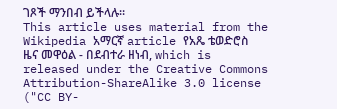ገጾች ማንበብ ይችላሉ።
This article uses material from the Wikipedia አማርኛ article የአጼ ቴወድሮስ ዜና መዋዕል - በደብተራ ዘነብ, which is released under the Creative Commons Attribution-ShareAlike 3.0 license ("CC BY-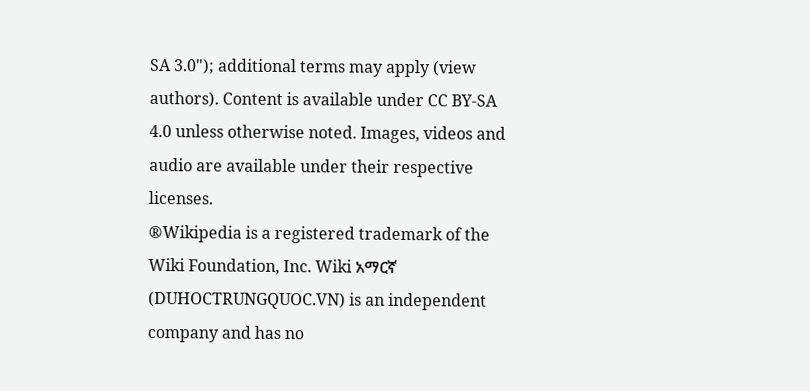SA 3.0"); additional terms may apply (view authors). Content is available under CC BY-SA 4.0 unless otherwise noted. Images, videos and audio are available under their respective licenses.
®Wikipedia is a registered trademark of the Wiki Foundation, Inc. Wiki አማርኛ (DUHOCTRUNGQUOC.VN) is an independent company and has no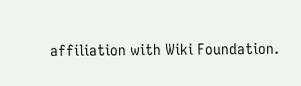affiliation with Wiki Foundation.